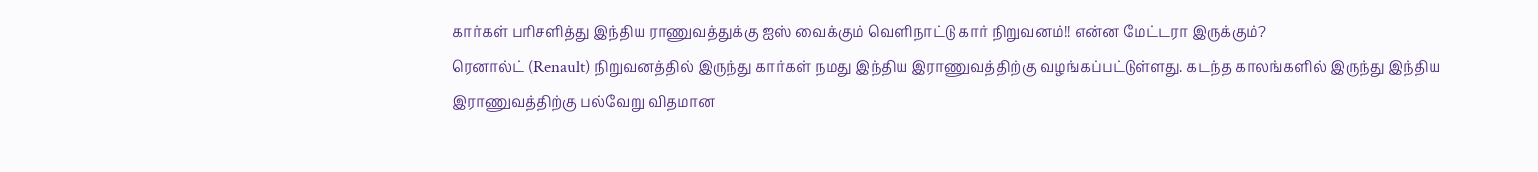கார்கள் பரிசளித்து இந்திய ராணுவத்துக்கு ஐஸ் வைக்கும் வெளிநாட்டு கார் நிறுவனம்!! என்ன மேட்டரா இருக்கும்?
ரெனால்ட் (Renault) நிறுவனத்தில் இருந்து கார்கள் நமது இந்திய இராணுவத்திற்கு வழங்கப்பட்டுள்ளது. கடந்த காலங்களில் இருந்து இந்திய இராணுவத்திற்கு பல்வேறு விதமான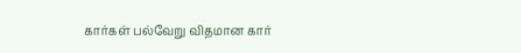கார்கள் பல்வேறு விதமான கார்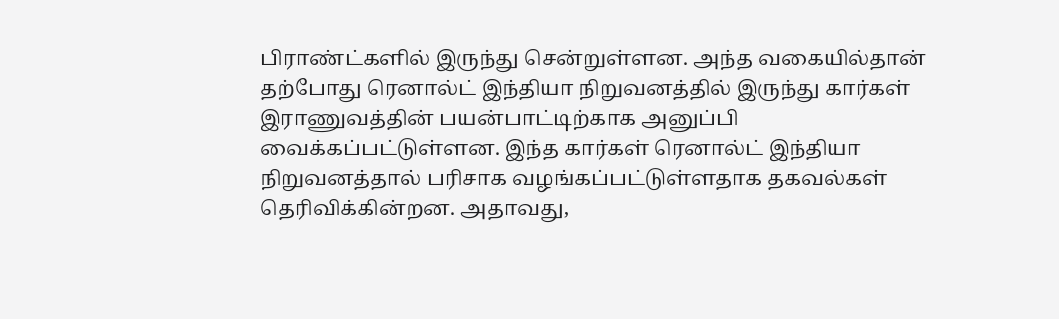பிராண்ட்களில் இருந்து சென்றுள்ளன. அந்த வகையில்தான் தற்போது ரெனால்ட் இந்தியா நிறுவனத்தில் இருந்து கார்கள் இராணுவத்தின் பயன்பாட்டிற்காக அனுப்பி வைக்கப்பட்டுள்ளன. இந்த கார்கள் ரெனால்ட் இந்தியா நிறுவனத்தால் பரிசாக வழங்கப்பட்டுள்ளதாக தகவல்கள் தெரிவிக்கின்றன. அதாவது,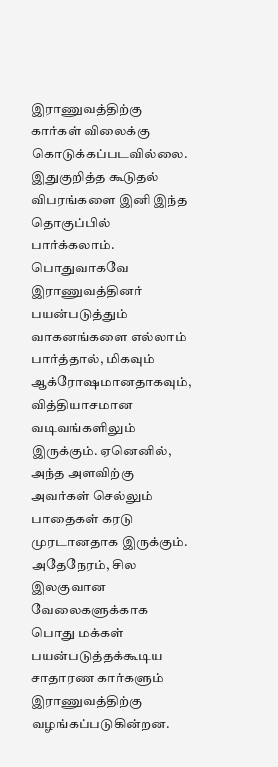இராணுவத்திற்கு கார்கள் விலைக்கு கொடுக்கப்படவில்லை. இதுகுறித்த கூடுதல் விபரங்களை இனி இந்த தொகுப்பில் பார்க்கலாம்.
பொதுவாகவே இராணுவத்தினர் பயன்படுத்தும் வாகனங்களை எல்லாம் பார்த்தால், மிகவும் ஆக்ரோஷமானதாகவும், வித்தியாசமான வடிவங்களிலும் இருக்கும். ஏனெனில், அந்த அளவிற்கு அவர்கள் செல்லும் பாதைகள் கரடு முரடானதாக இருக்கும். அதேநேரம், சில இலகுவான வேலைகளுக்காக பொது மக்கள் பயன்படுத்தக்கூடிய சாதாரண கார்களும் இராணுவத்திற்கு வழங்கப்படுகின்றன.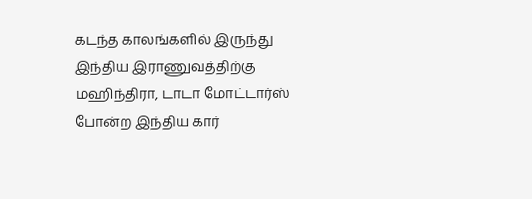கடந்த காலங்களில் இருந்து இந்திய இராணுவத்திற்கு மஹிந்திரா, டாடா மோட்டார்ஸ் போன்ற இந்திய கார்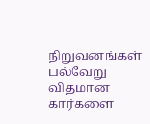நிறுவனங்கள் பல்வேறு விதமான கார்களை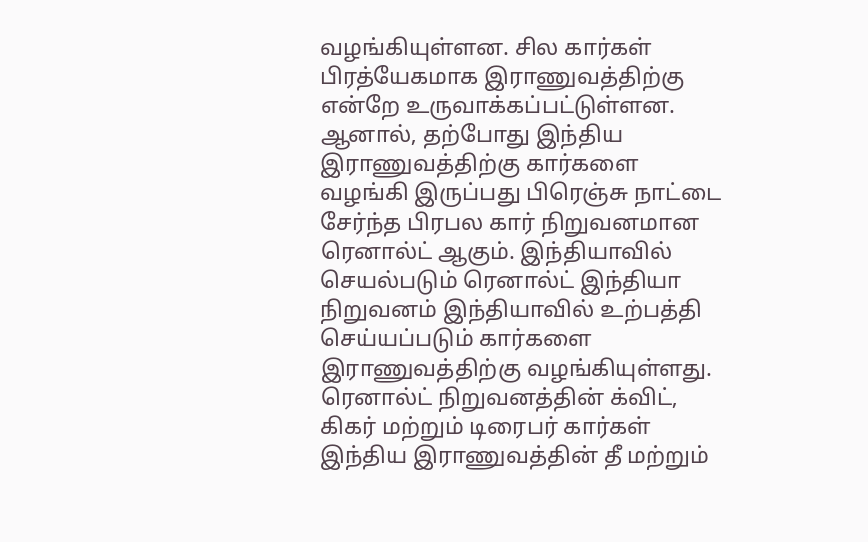வழங்கியுள்ளன. சில கார்கள் பிரத்யேகமாக இராணுவத்திற்கு என்றே உருவாக்கப்பட்டுள்ளன. ஆனால், தற்போது இந்திய இராணுவத்திற்கு கார்களை வழங்கி இருப்பது பிரெஞ்சு நாட்டை சேர்ந்த பிரபல கார் நிறுவனமான ரெனால்ட் ஆகும். இந்தியாவில் செயல்படும் ரெனால்ட் இந்தியா நிறுவனம் இந்தியாவில் உற்பத்தி செய்யப்படும் கார்களை இராணுவத்திற்கு வழங்கியுள்ளது.
ரெனால்ட் நிறுவனத்தின் க்விட், கிகர் மற்றும் டிரைபர் கார்கள் இந்திய இராணுவத்தின் தீ மற்றும்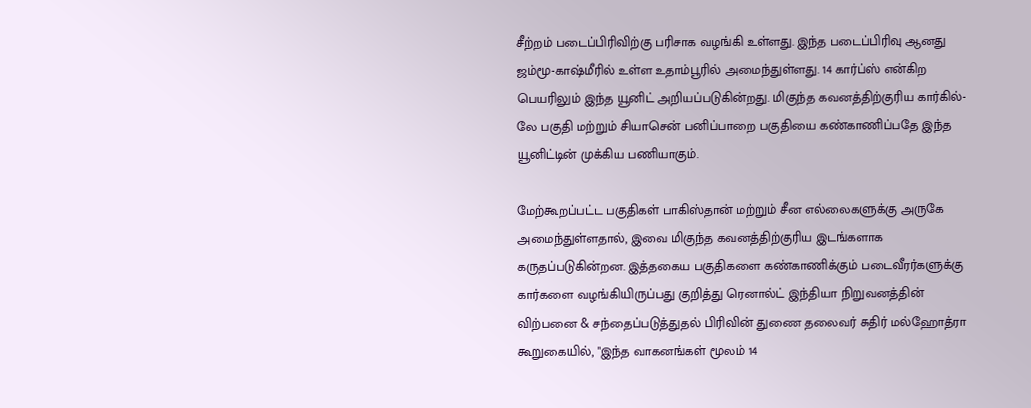சீற்றம் படைப்பிரிவிற்கு பரிசாக வழங்கி உள்ளது. இந்த படைப்பிரிவு ஆனது ஜம்மூ-காஷ்மீரில் உள்ள உதாம்பூரில் அமைந்துள்ளது. 14 கார்ப்ஸ் என்கிற பெயரிலும் இந்த யூனிட் அறியப்படுகின்றது. மிகுந்த கவனத்திற்குரிய கார்கில்-லே பகுதி மற்றும் சியாசென் பனிப்பாறை பகுதியை கண்காணிப்பதே இந்த யூனிட்டின் முக்கிய பணியாகும்.

மேற்கூறப்பட்ட பகுதிகள் பாகிஸ்தான் மற்றும் சீன எல்லைகளுக்கு அருகே அமைந்துள்ளதால், இவை மிகுந்த கவனத்திற்குரிய இடங்களாக கருதப்படுகின்றன. இத்தகைய பகுதிகளை கண்காணிக்கும் படைவீரர்களுக்கு கார்களை வழங்கியிருப்பது குறித்து ரெனால்ட் இந்தியா நிறுவனத்தின் விற்பனை & சந்தைப்படுத்துதல் பிரிவின் துணை தலைவர் சுதிர் மல்ஹோத்ரா கூறுகையில், "இந்த வாகனங்கள் மூலம் 14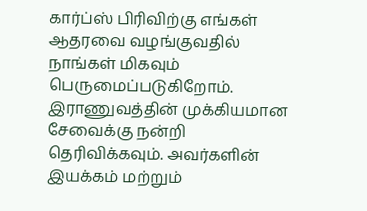கார்ப்ஸ் பிரிவிற்கு எங்கள் ஆதரவை வழங்குவதில் நாங்கள் மிகவும் பெருமைப்படுகிறோம்.
இராணுவத்தின் முக்கியமான சேவைக்கு நன்றி தெரிவிக்கவும். அவர்களின் இயக்கம் மற்றும்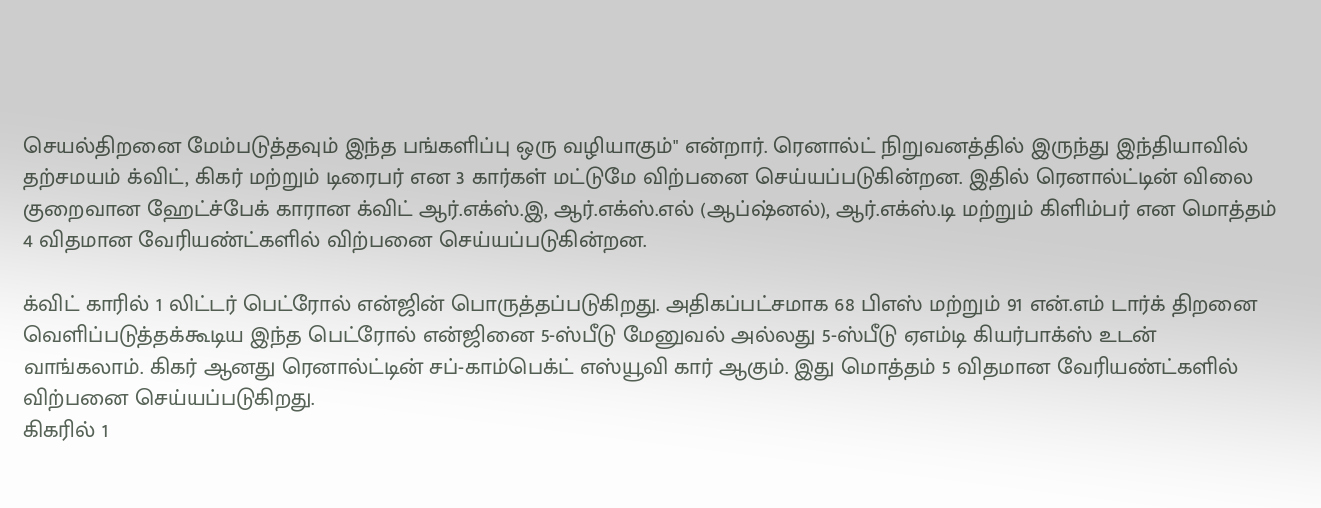செயல்திறனை மேம்படுத்தவும் இந்த பங்களிப்பு ஒரு வழியாகும்" என்றார். ரெனால்ட் நிறுவனத்தில் இருந்து இந்தியாவில் தற்சமயம் க்விட், கிகர் மற்றும் டிரைபர் என 3 கார்கள் மட்டுமே விற்பனை செய்யப்படுகின்றன. இதில் ரெனால்ட்டின் விலை குறைவான ஹேட்ச்பேக் காரான க்விட் ஆர்.எக்ஸ்.இ, ஆர்.எக்ஸ்.எல் (ஆப்ஷ்னல்), ஆர்.எக்ஸ்.டி மற்றும் கிளிம்பர் என மொத்தம் 4 விதமான வேரியண்ட்களில் விற்பனை செய்யப்படுகின்றன.

க்விட் காரில் 1 லிட்டர் பெட்ரோல் என்ஜின் பொருத்தப்படுகிறது. அதிகப்பட்சமாக 68 பிஎஸ் மற்றும் 91 என்.எம் டார்க் திறனை வெளிப்படுத்தக்கூடிய இந்த பெட்ரோல் என்ஜினை 5-ஸ்பீடு மேனுவல் அல்லது 5-ஸ்பீடு ஏஎம்டி கியர்பாக்ஸ் உடன் வாங்கலாம். கிகர் ஆனது ரெனால்ட்டின் சப்-காம்பெக்ட் எஸ்யூவி கார் ஆகும். இது மொத்தம் 5 விதமான வேரியண்ட்களில் விற்பனை செய்யப்படுகிறது.
கிகரில் 1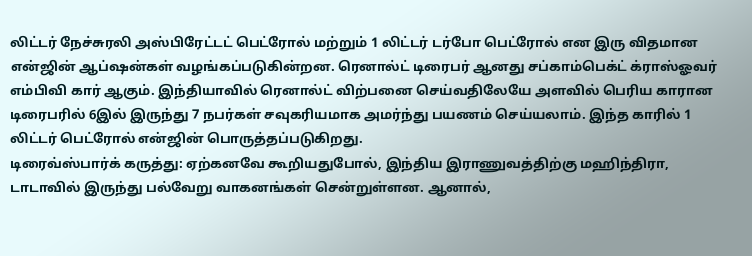லிட்டர் நேச்சுரலி அஸ்பிரேட்டட் பெட்ரோல் மற்றும் 1 லிட்டர் டர்போ பெட்ரோல் என இரு விதமான என்ஜின் ஆப்ஷன்கள் வழங்கப்படுகின்றன. ரெனால்ட் டிரைபர் ஆனது சப்காம்பெக்ட் க்ராஸ்ஓவர் எம்பிவி கார் ஆகும். இந்தியாவில் ரெனால்ட் விற்பனை செய்வதிலேயே அளவில் பெரிய காரான டிரைபரில் 6இல் இருந்து 7 நபர்கள் சவுகரியமாக அமர்ந்து பயணம் செய்யலாம். இந்த காரில் 1 லிட்டர் பெட்ரோல் என்ஜின் பொருத்தப்படுகிறது.
டிரைவ்ஸ்பார்க் கருத்து: ஏற்கனவே கூறியதுபோல், இந்திய இராணுவத்திற்கு மஹிந்திரா, டாடாவில் இருந்து பல்வேறு வாகனங்கள் சென்றுள்ளன. ஆனால்,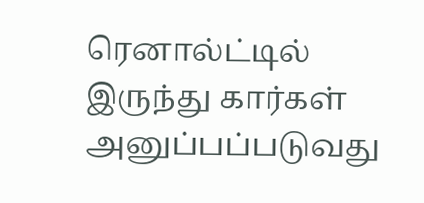ரெனால்ட்டில் இருந்து கார்கள் அனுப்பப்படுவது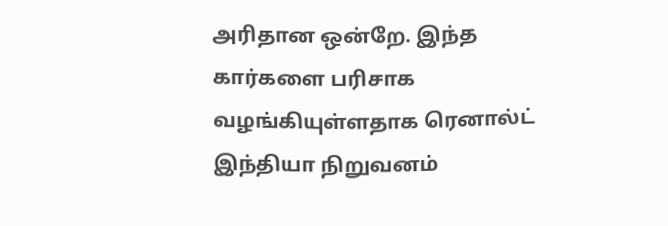அரிதான ஒன்றே. இந்த கார்களை பரிசாக வழங்கியுள்ளதாக ரெனால்ட் இந்தியா நிறுவனம்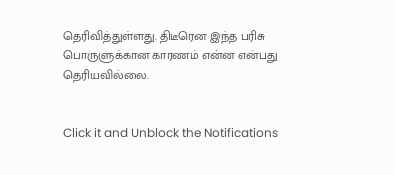தெரிவித்துள்ளது. திடீரென இந்த பரிசு பொருளுக்கான காரணம் என்ன என்பது தெரியவில்லை.


Click it and Unblock the Notifications